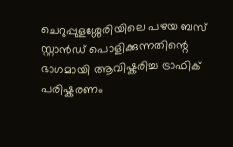ചെറുപ്പുളശ്ശേരിയിലെ പഴയ ബസ് സ്റ്റാൻഡ് പൊളിക്കുന്നതിന്റെ ഭാഗമായി ആവിഷ്കരിച്ച ട്രാഫിക് പരിഷ്കരണം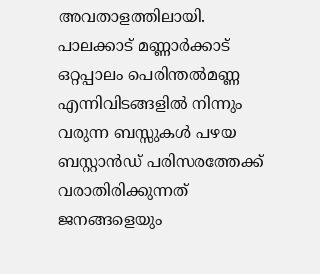അവതാളത്തിലായി. പാലക്കാട് മണ്ണാർക്കാട് ഒറ്റപ്പാലം പെരിന്തൽമണ്ണ എന്നിവിടങ്ങളിൽ നിന്നും വരുന്ന ബസ്സുകൾ പഴയ ബസ്റ്റാൻഡ് പരിസരത്തേക്ക് വരാതിരിക്കുന്നത് ജനങ്ങളെയും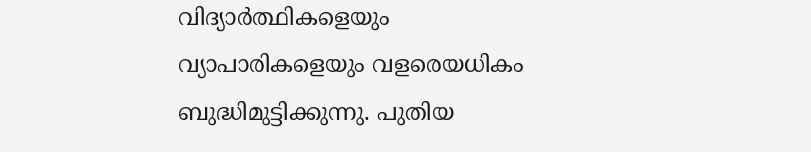വിദ്യാർത്ഥികളെയും വ്യാപാരികളെയും വളരെയധികം ബുദ്ധിമുട്ടിക്കുന്നു. പുതിയ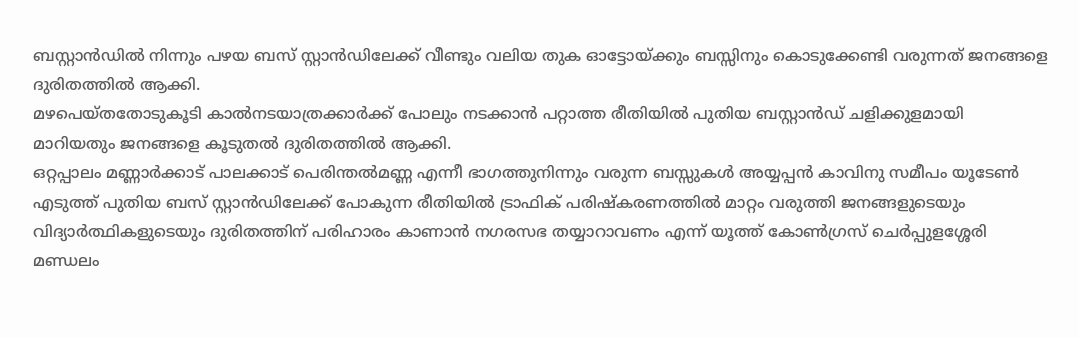ബസ്റ്റാൻഡിൽ നിന്നും പഴയ ബസ് സ്റ്റാൻഡിലേക്ക് വീണ്ടും വലിയ തുക ഓട്ടോയ്ക്കും ബസ്സിനും കൊടുക്കേണ്ടി വരുന്നത് ജനങ്ങളെ ദുരിതത്തിൽ ആക്കി.
മഴപെയ്തതോടുകൂടി കാൽനടയാത്രക്കാർക്ക് പോലും നടക്കാൻ പറ്റാത്ത രീതിയിൽ പുതിയ ബസ്റ്റാൻഡ് ചളിക്കുളമായി മാറിയതും ജനങ്ങളെ കൂടുതൽ ദുരിതത്തിൽ ആക്കി.
ഒറ്റപ്പാലം മണ്ണാർക്കാട് പാലക്കാട് പെരിന്തൽമണ്ണ എന്നീ ഭാഗത്തുനിന്നും വരുന്ന ബസ്സുകൾ അയ്യപ്പൻ കാവിനു സമീപം യൂടേൺ എടുത്ത് പുതിയ ബസ് സ്റ്റാൻഡിലേക്ക് പോകുന്ന രീതിയിൽ ട്രാഫിക് പരിഷ്കരണത്തിൽ മാറ്റം വരുത്തി ജനങ്ങളുടെയും വിദ്യാർത്ഥികളുടെയും ദുരിതത്തിന് പരിഹാരം കാണാൻ നഗരസഭ തയ്യാറാവണം എന്ന് യൂത്ത് കോൺഗ്രസ് ചെർപ്പുളശ്ശേരി മണ്ഡലം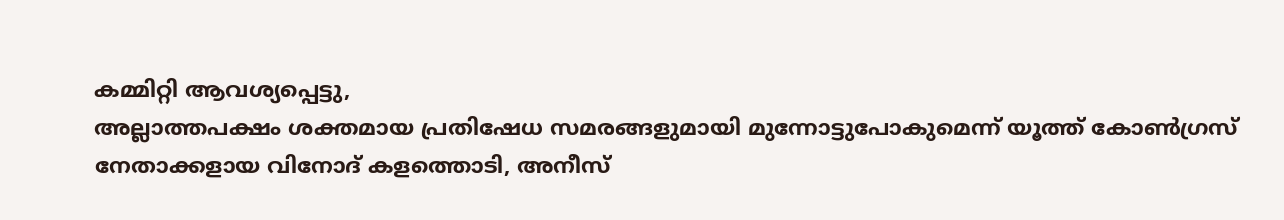കമ്മിറ്റി ആവശ്യപ്പെട്ടു,
അല്ലാത്തപക്ഷം ശക്തമായ പ്രതിഷേധ സമരങ്ങളുമായി മുന്നോട്ടുപോകുമെന്ന് യൂത്ത് കോൺഗ്രസ് നേതാക്കളായ വിനോദ് കളത്തൊടി, അനീസ്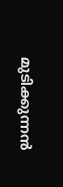മുടിക്കുന്നൻ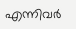എന്നിവർ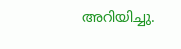അറിയിച്ചു.